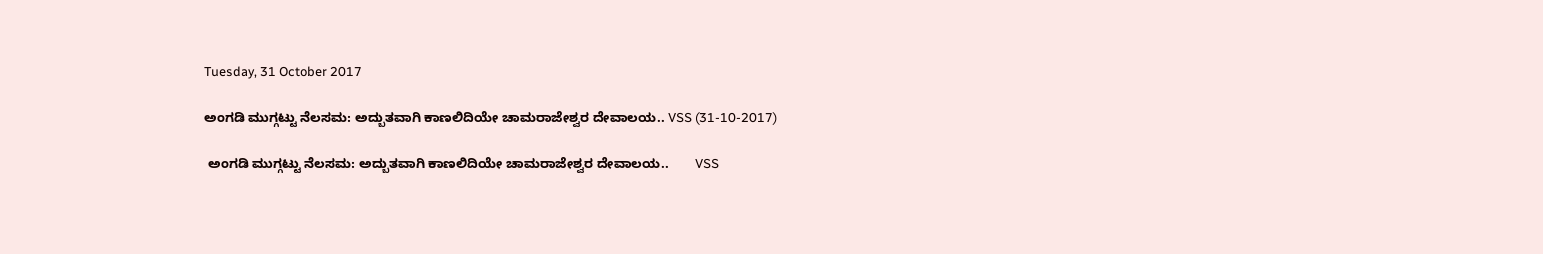Tuesday, 31 October 2017

ಅಂಗಡಿ ಮುಗ್ಗಟ್ಟು ನೆಲಸಮ: ಅದ್ಬುತವಾಗಿ ಕಾಣಲಿದಿಯೇ ಚಾಮರಾಜೇಶ್ವರ ದೇವಾಲಯ.. VSS (31-10-2017)

 ಅಂಗಡಿ ಮುಗ್ಗಟ್ಟು ನೆಲಸಮ: ಅದ್ಬುತವಾಗಿ ಕಾಣಲಿದಿಯೇ ಚಾಮರಾಜೇಶ್ವರ ದೇವಾಲಯ..       VSS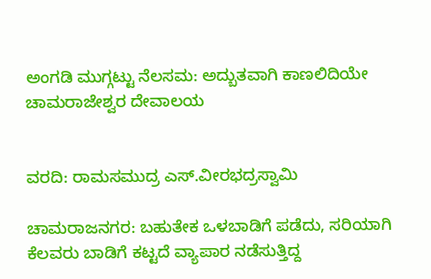ಅಂಗಡಿ ಮುಗ್ಗಟ್ಟು ನೆಲಸಮ: ಅದ್ಬುತವಾಗಿ ಕಾಣಲಿದಿಯೇ ಚಾಮರಾಜೇಶ್ವರ ದೇವಾಲಯ


ವರದಿ: ರಾಮಸಮುದ್ರ ಎಸ್.ವೀರಭದ್ರಸ್ವಾಮಿ

ಚಾಮರಾಜನಗರ: ಬಹುತೇಕ ಒಳಬಾಡಿಗೆ ಪಡೆದು, ಸರಿಯಾಗಿ ಕೆಲವರು ಬಾಡಿಗೆ ಕಟ್ಟದೆ ವ್ಯಾಪಾರ ನಡೆಸುತ್ತಿದ್ದ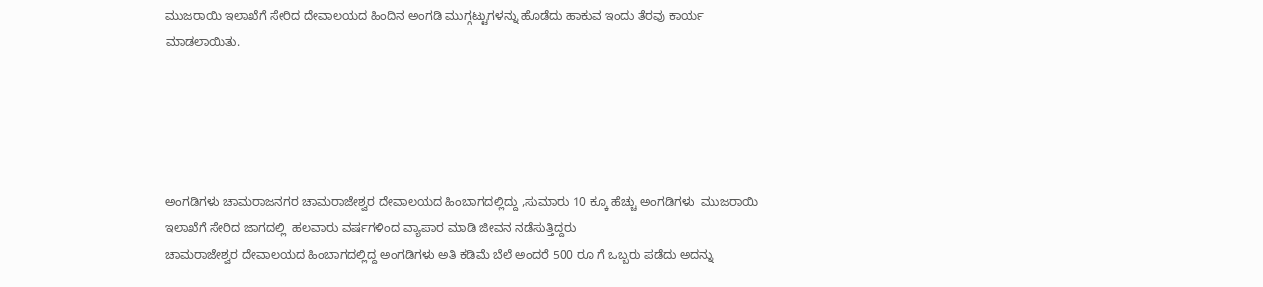ಮುಜರಾಯಿ ಇಲಾಖೆಗೆ ಸೇರಿದ ದೇವಾಲಯದ ಹಿಂದಿನ ಅಂಗಡಿ ಮುಗ್ಗಟ್ಟುಗಳನ್ನು ಹೊಡೆದು ಹಾಕುವ ಇಂದು ತೆರವು ಕಾರ್ಯ  ಮಾಡಲಾಯಿತು.





ಅಂಗಡಿಗಳು ಚಾಮರಾಜನಗರ ಚಾಮರಾಜೇಶ್ವರ ದೇವಾಲಯದ ಹಿಂಬಾಗದಲ್ಲಿದ್ದು ,ಸುಮಾರು 10 ಕ್ಕೂ ಹೆಚ್ಚು ಅಂಗಡಿಗಳು  ಮುಜರಾಯಿ ಇಲಾಖೆಗೆ ಸೇರಿದ ಜಾಗದಲ್ಲಿ  ಹಲವಾರು ವರ್ಷಗಳಿಂದ ವ್ಯಾಪಾರ ಮಾಡಿ ಜೀವನ ನಡೆಸುತ್ತಿದ್ದರು
ಚಾಮರಾಜೇಶ್ವರ ದೇವಾಲಯದ ಹಿಂಬಾಗದಲ್ಲಿದ್ದ ಅಂಗಡಿಗಳು ಅತಿ ಕಡಿಮೆ ಬೆಲೆ ಅಂದರೆ 500 ರೂ ಗೆ ಒಬ್ಬರು ಪಡೆದು ಅದನ್ನು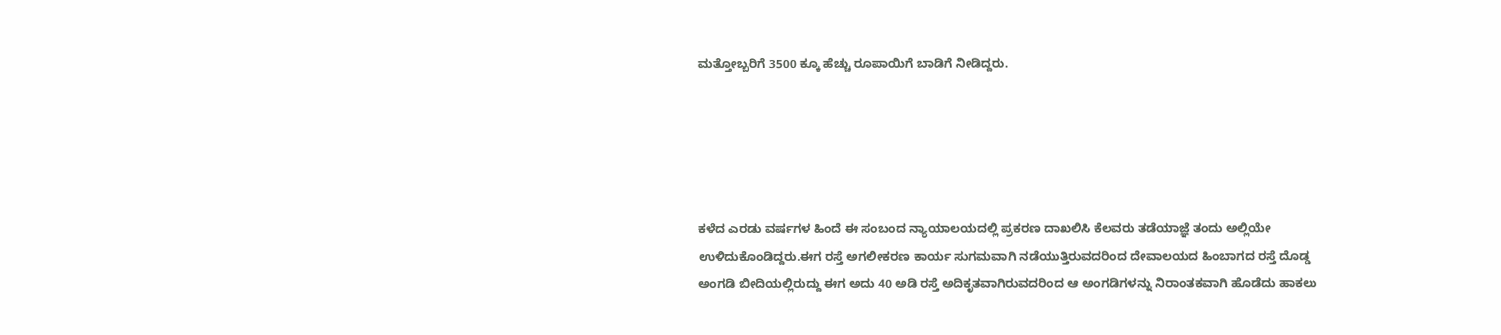ಮತ್ತೋಬ್ಬರಿಗೆ 3500 ಕ್ಕೂ ಹೆಚ್ಚು ರೂಪಾಯಿಗೆ ಬಾಡಿಗೆ ನೀಡಿದ್ದರು.





ಕಳೆದ ಎರಡು ವರ್ಷಗಳ ಹಿಂದೆ ಈ ಸಂಬಂದ ನ್ಯಾಯಾಲಯದಲ್ಲಿ ಪ್ರಕರಣ ದಾಖಲಿಸಿ ಕೆಲವರು ತಡೆಯಾಜ್ಞೆ ತಂದು ಅಲ್ಲಿಯೇ ಉಳಿದುಕೊಂಡಿದ್ದರು.ಈಗ ರಸ್ತೆ ಅಗಲೀಕರಣ ಕಾರ್ಯ ಸುಗಮವಾಗಿ ನಡೆಯುತ್ತಿರುವದರಿಂದ ದೇವಾಲಯದ ಹಿಂಬಾಗದ ರಸ್ತೆ ದೊಡ್ಡ ಅಂಗಡಿ ಬೀದಿಯಲ್ಲಿರುದ್ದು ಈಗ ಅದು 40 ಅಡಿ ರಸ್ತೆ ಅದಿಕೃತವಾಗಿರುವದರಿಂದ ಆ ಅಂಗಡಿಗಳನ್ನು ನಿರಾಂತಕವಾಗಿ ಹೊಡೆದು ಹಾಕಲು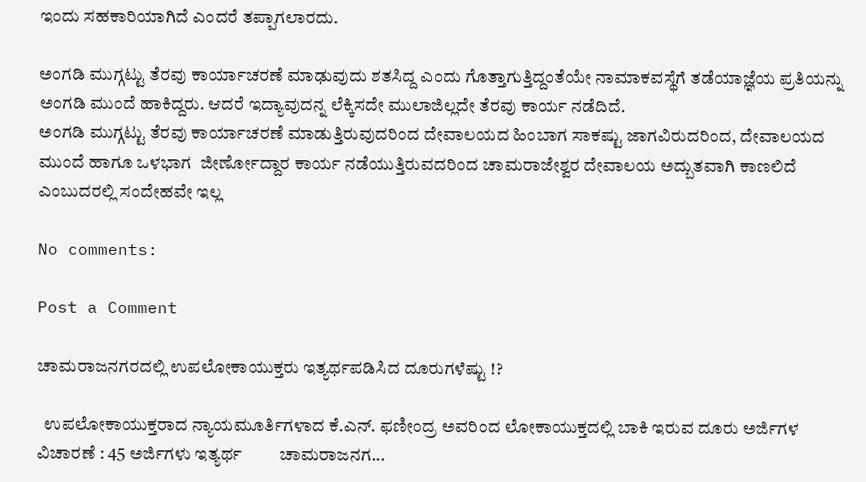ಇಂದು ಸಹಕಾರಿಯಾಗಿದೆ ಎಂದರೆ ತಪ್ಪಾಗಲಾರದು.

ಅಂಗಡಿ ಮುಗ್ಗಟ್ಟು ತೆರವು ಕಾರ್ಯಾಚರಣೆ ಮಾಢುವುದು ಶತಸಿದ್ದ ಎಂದು ಗೊತ್ತಾಗುತ್ತಿದ್ದಂತೆಯೇ ನಾಮಾಕವಸ್ಥೆಗೆ ತಡೆಯಾಜ್ಞೆಯ ಪ್ರತಿಯನ್ನು ಅಂಗಡಿ ಮುಂದೆ ಹಾಕಿದ್ದರು. ಆದರೆ ಇದ್ಯಾವುದನ್ನ ಲೆಕ್ಕಿಸದೇ ಮುಲಾಜಿಲ್ಲದೇ ತೆರವು ಕಾರ್ಯ ನಡೆದಿದೆ.
ಅಂಗಡಿ ಮುಗ್ಗಟ್ಟು ತೆರವು ಕಾರ್ಯಾಚರಣೆ ಮಾಡುತ್ತಿರುವುದರಿಂದ ದೇವಾಲಯದ ಹಿಂಬಾಗ ಸಾಕಷ್ಟು ಜಾಗವಿರುದರಿಂದ, ದೇವಾಲಯದ ಮುಂದೆ ಹಾಗೂ ಒಳಭಾಗ  ಜೀರ್ಣೋದ್ದಾರ ಕಾರ್ಯ ನಡೆಯುತ್ತಿರುವದರಿಂದ ಚಾಮರಾಜೇಶ್ವರ ದೇವಾಲಯ ಅದ್ಬುತವಾಗಿ ಕಾಣಲಿದೆ ಎಂಬುದರಲ್ಲಿ ಸಂದೇಹವೇ ಇಲ್ಲ

No comments:

Post a Comment

ಚಾಮರಾಜನಗರದಲ್ಲಿ ಉಪಲೋಕಾಯುಕ್ತರು ಇತ್ಯರ್ಥಪಡಿಸಿದ ದೂರುಗಳೆಷ್ಟು !?

  ಉಪಲೋಕಾಯುಕ್ತರಾದ ನ್ಯಾಯಮೂರ್ತಿಗಳಾದ ಕೆ.ಎನ್. ಫಣೀಂದ್ರ ಅವರಿಂದ ಲೋಕಾಯುಕ್ತದಲ್ಲಿ ಬಾಕಿ ಇರುವ ದೂರು ಅರ್ಜಿಗಳ ವಿಚಾರಣೆ : 45 ಅರ್ಜಿಗಳು ಇತ್ಯರ್ಥ         ಚಾಮರಾಜನಗ...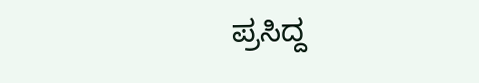ಪ್ರಸಿದ್ದ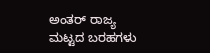ಅಂತರ್ ರಾಜ್ಯ ಮಟ್ಟದ ಬರಹಗಳು